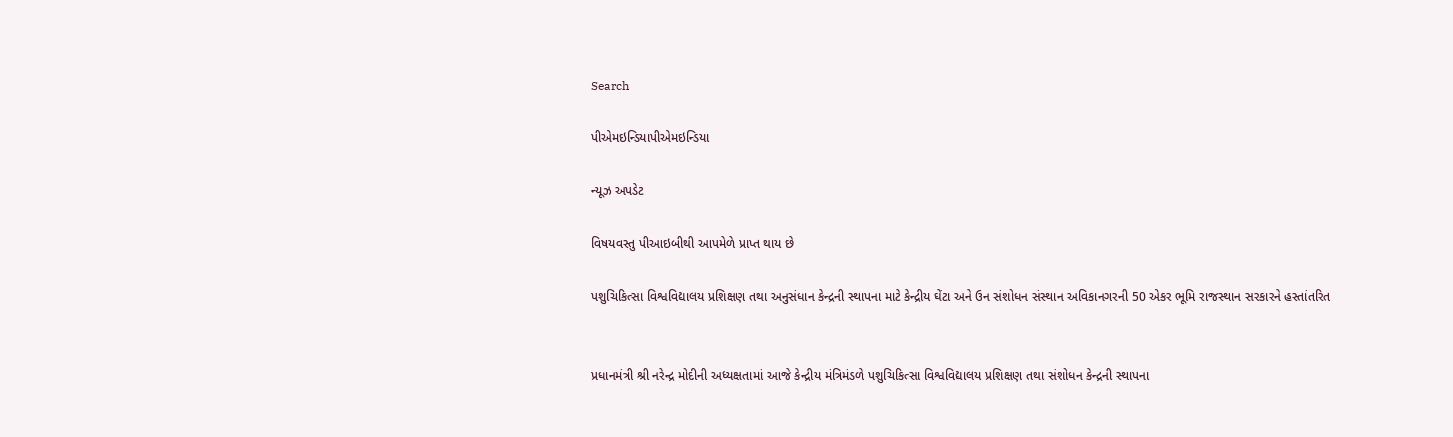Search

પીએમઇન્ડિયાપીએમઇન્ડિયા

ન્યૂઝ અપડેટ

વિષયવસ્તુ પીઆઇબીથી આપમેળે પ્રાપ્ત થાય છે

પશુચિકિત્સા વિશ્વવિદ્યાલય પ્રશિક્ષણ તથા અનુસંધાન કેન્દ્રની સ્થાપના માટે કેન્દ્રીય ઘેંટા અને ઉન સંશોધન સંસ્થાન અવિકાનગરની 50 એકર ભૂમિ રાજસ્થાન સરકારને હસ્તાંતરિત


પ્રધાનમંત્રી શ્રી નરેન્દ્ર મોદીની અધ્યક્ષતામાં આજે કેન્દ્રીય મંત્રિમંડળે પશુચિકિત્સા વિશ્વવિદ્યાલય પ્રશિક્ષણ તથા સંશોધન કેન્દ્રની સ્થાપના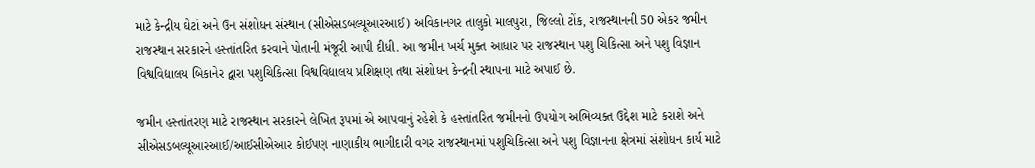માટે કેન્દ્રીય ઘેટાં અને ઉન સંશોધન સંસ્થાન (સીએસડબલ્યૂઆરઆઈ) અવિકાનગર તાલુકો માલપુરા, જિલ્લો ટોંક, રાજસ્થાનની 50 એકર જમીન રાજસ્થાન સરકારને હસ્તાંતરિત કરવાને પોતાની મંજૂરી આપી દીધી. આ જમીન ખર્ચ મુક્ત આધાર પર રાજસ્થાન પશુ ચિકિત્સા અને પશુ વિજ્ઞાન વિશ્વવિદ્યાલય બિકાનેર દ્વારા પશુચિકિત્સા વિશ્વવિદ્યાલય પ્રશિક્ષણ તથા સંશોધન કેન્દ્રની સ્થાપના માટે અપાઈ છે.

જમીન હસ્તાંતરણ માટે રાજસ્થાન સરકારને લેખિત રૂપમાં એ આપવાનું રહેશે કે હસ્તાંતરિત જમીનનો ઉપયોગ અભિવ્યક્ત ઉદ્દેશ માટે કરાશે અને સીએસડબલ્યૂઆરઆઈ/આઈસીએઆર કોઈપણ નાણાકીય ભાગીદારી વગર રાજસ્થાનમાં પશુચિકિત્સા અને પશુ વિજ્ઞાનના ક્ષેત્રમાં સંશોધન કાર્ય માટે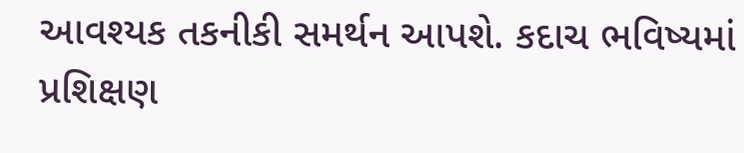આવશ્યક તકનીકી સમર્થન આપશે. કદાચ ભવિષ્યમાં પ્રશિક્ષણ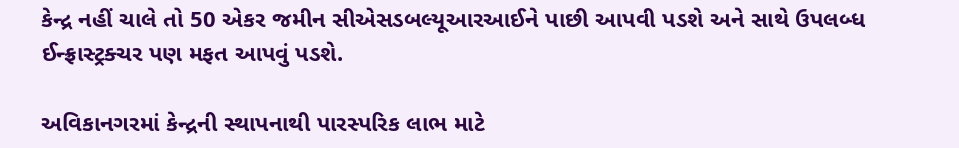કેન્દ્ર નહીં ચાલે તો 50 એકર જમીન સીએસડબલ્યૂઆરઆઈને પાછી આપવી પડશે અને સાથે ઉપલબ્ધ ઈન્ફ્રાસ્ટ્રક્ચર પણ મફત આપવું પડશે.

અવિકાનગરમાં કેન્દ્રની સ્થાપનાથી પારસ્પરિક લાભ માટે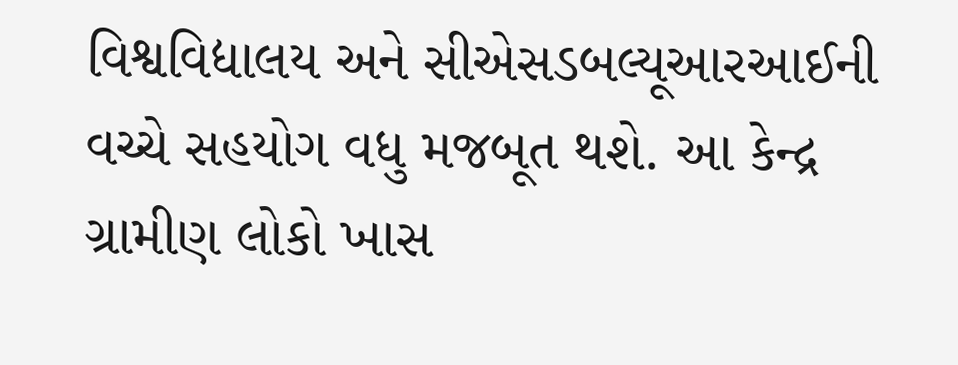વિશ્વવિદ્યાલય અને સીએસડબલ્યૂઆરઆઈની વચ્ચે સહયોગ વધુ મજબૂત થશે. આ કેન્દ્ર ગ્રામીણ લોકો ખાસ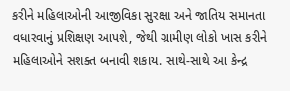કરીને મહિલાઓની આજીવિકા સુરક્ષા અને જાતિય સમાનતા વધારવાનું પ્રશિક્ષણ આપશે, જેથી ગ્રામીણ લોકો ખાસ કરીને મહિલાઓને સશક્ત બનાવી શકાય. સાથે-સાથે આ કેન્દ્ર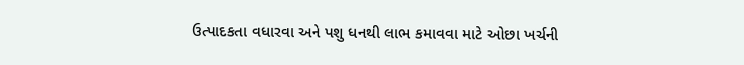ઉત્પાદકતા વધારવા અને પશુ ધનથી લાભ કમાવવા માટે ઓછા ખર્ચની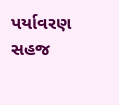પર્યાવરણ સહજ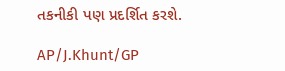તકનીકી પણ પ્રદર્શિત કરશે.

AP/J.Khunt/GP